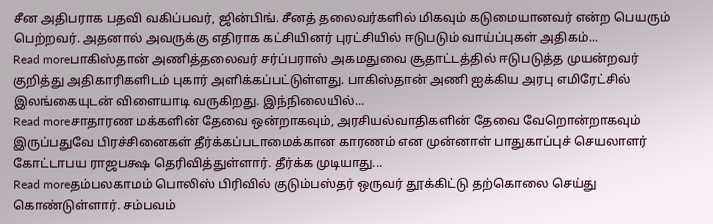சீன அதிபராக பதவி வகிப்பவர், ஜின்பிங். சீனத் தலைவர்களில் மிகவும் கடுமையானவர் என்ற பெயரும் பெற்றவர். அதனால் அவருக்கு எதிராக கட்சியினர் புரட்சியில் ஈடுபடும் வாய்ப்புகள் அதிகம்...
Read moreபாகிஸ்தான் அணித்தலைவர் சர்ப்பராஸ் அகமதுவை சூதாட்டத்தில் ஈடுபடுத்த முயன்றவர் குறித்து அதிகாரிகளிடம் புகார் அளிக்கப்பட்டுள்ளது. பாகிஸ்தான் அணி ஐக்கிய அரபு எமிரேட்சில் இலங்கையுடன் விளையாடி வருகிறது. இந்நிலையில்...
Read moreசாதாரண மக்களின் தேவை ஒன்றாகவும், அரசியல்வாதிகளின் தேவை வேறொன்றாகவும் இருப்பதுவே பிரச்சினைகள் தீர்க்கப்படாமைக்கான காரணம் என முன்னாள் பாதுகாப்புச் செயலாளர் கோட்டாபய ராஜபக்ஷ தெரிவித்துள்ளார். தீர்க்க முடியாது...
Read moreதம்பலகாமம் பொலிஸ் பிரிவில் குடும்பஸ்தர் ஒருவர் தூக்கிட்டு தற்கொலை செய்து கொண்டுள்ளார். சம்பவம்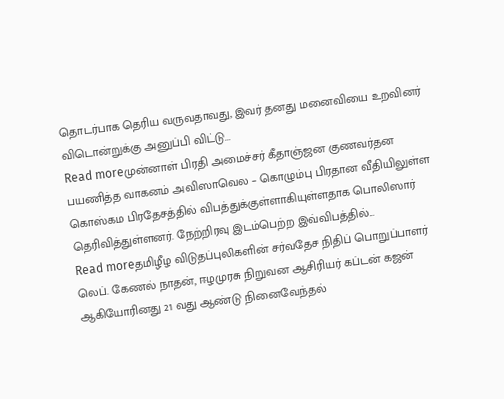தொடர்பாக தெரிய வருவதாவது, இவர் தனது மனைவியை உறவினர் விடொன்றுக்கு அனுப்பி விட்டு...
Read moreமுன்னாள் பிரதி அமைச்சர் கீதாஞ்ஜன குணவர்தன பயணித்த வாகனம் அவிஸாவெல – கொழும்பு பிரதான வீதியிலுள்ள கொஸ்கம பிரதேசத்தில் விபத்துக்குள்ளாகியுள்ளதாக பொலிஸார் தெரிவித்துள்ளனர். நேற்றிரவு இடம்பெற்ற இவ்விபத்தில்...
Read moreதமிழீழ விடுதப்புலிகளின் சர்வதேச நிதிப் பொறுப்பாளர் லெப். கேணல் நாதன், ஈழமுரசு நிறுவன ஆசிரியர் கப்டன் கஜன் ஆகியோரினது 21 வது ஆண்டு நினைவேந்தல்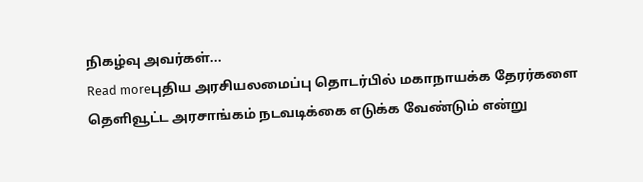நிகழ்வு அவர்கள்...
Read moreபுதிய அரசியலமைப்பு தொடர்பில் மகாநாயக்க தேரர்களை தௌிவூட்ட அரசாங்கம் நடவடிக்கை எடுக்க வேண்டும் என்று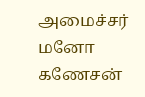அமைச்சர் மனோ கணேசன்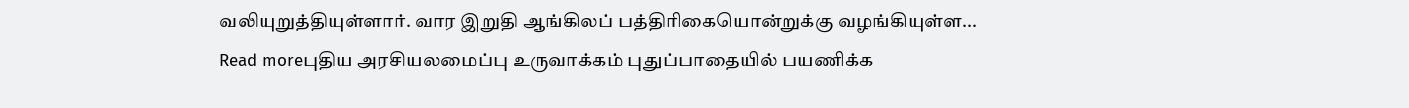வலியுறுத்தியுள்ளார். வார இறுதி ஆங்கிலப் பத்திரிகையொன்றுக்கு வழங்கியுள்ள...
Read moreபுதிய அரசியலமைப்பு உருவாக்கம் புதுப்பாதையில் பயணிக்க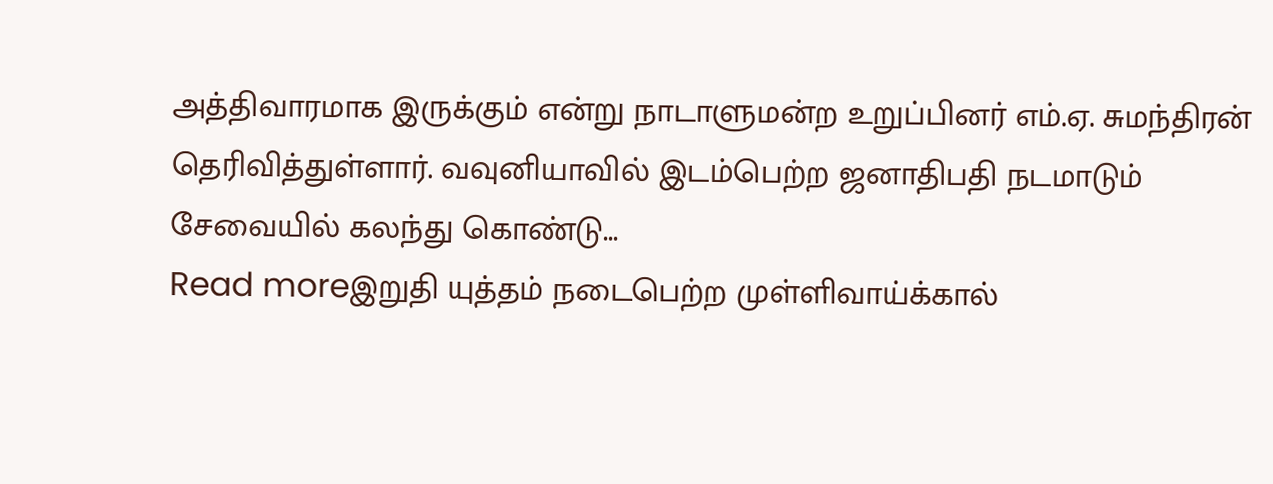அத்திவாரமாக இருக்கும் என்று நாடாளுமன்ற உறுப்பினர் எம்.ஏ. சுமந்திரன் தெரிவித்துள்ளார். வவுனியாவில் இடம்பெற்ற ஜனாதிபதி நடமாடும் சேவையில் கலந்து கொண்டு...
Read moreஇறுதி யுத்தம் நடைபெற்ற முள்ளிவாய்க்கால்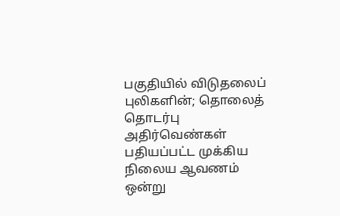பகுதியில் விடுதலைப் புலிகளின்; தொலைத் தொடர்பு அதிர்வெண்கள் பதியப்பட்ட முக்கிய நிலைய ஆவணம் ஒன்று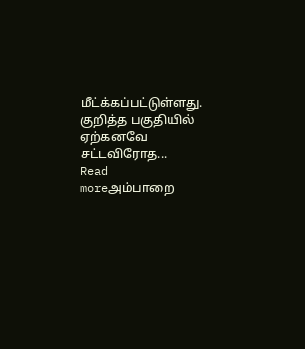மீட்க்கப்பட்டுள்ளது. குறித்த பகுதியில் ஏற்கனவே சட்டவிரோத...
Read moreஅம்பாறை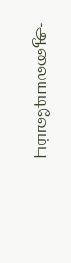-ஆலையடிவேம்பு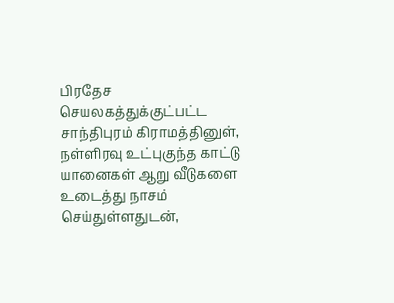பிரதேச செயலகத்துக்குட்பட்ட சாந்திபுரம் கிராமத்தினுள், நள்ளிரவு உட்புகுந்த காட்டு யானைகள் ஆறு வீடுகளை உடைத்து நாசம் செய்துள்ளதுடன்,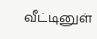வீட்டினுள்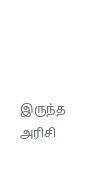இருந்த அரிசி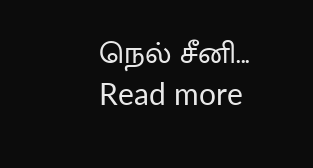நெல் சீனி...
Read more